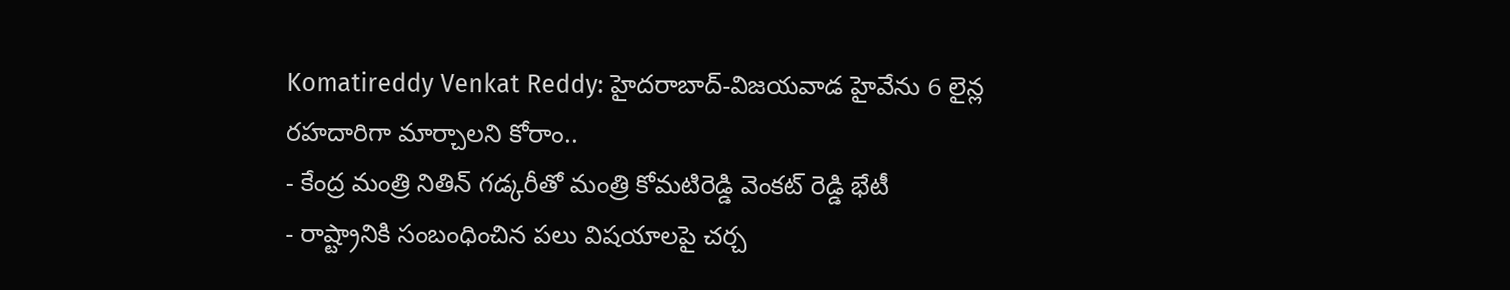Komatireddy Venkat Reddy: హైదరాబాద్-విజయవాడ హైవేను 6 లైన్ల రహదారిగా మార్చాలని కోరాం..
- కేంద్ర మంత్రి నితిన్ గడ్కరీతో మంత్రి కోమటిరెడ్డి వెంకట్ రెడ్డి భేటీ
- రాష్ట్రానికి సంబంధించిన పలు విషయాలపై చర్చ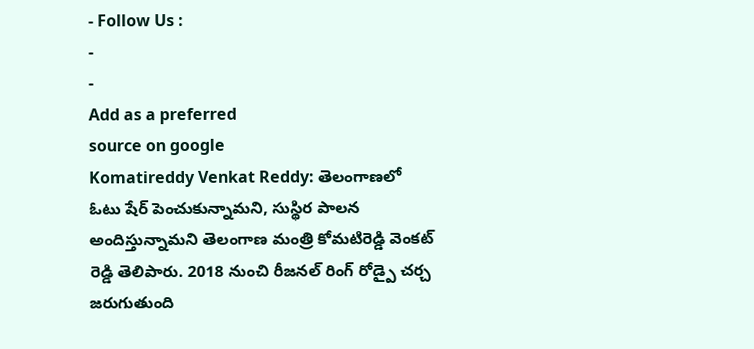- Follow Us :
-
-
Add as a preferred
source on google
Komatireddy Venkat Reddy: తెలంగాణలో ఓటు షేర్ పెంచుకున్నామని, సుస్థిర పాలన అందిస్తున్నామని తెలంగాణ మంత్రి కోమటిరెడ్డి వెంకట్ రెడ్డి తెలిపారు. 2018 నుంచి రీజనల్ రింగ్ రోడ్పై చర్చ జరుగుతుంది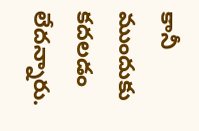కానీ ముందుకు కదలడం లేదన్నారు.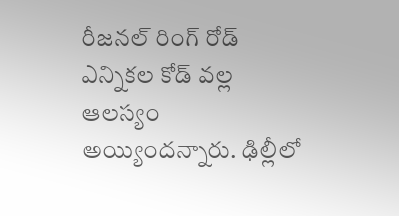రీజనల్ రింగ్ రోడ్ ఎన్నికల కోడ్ వల్ల ఆలస్యం అయ్యిందన్నారు. ఢిల్లీలో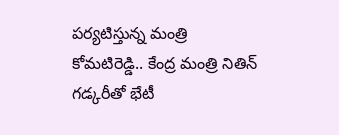పర్యటిస్తున్న మంత్రి కోమటిరెడ్డి.. కేంద్ర మంత్రి నితిన్ గడ్కరీతో భేటీ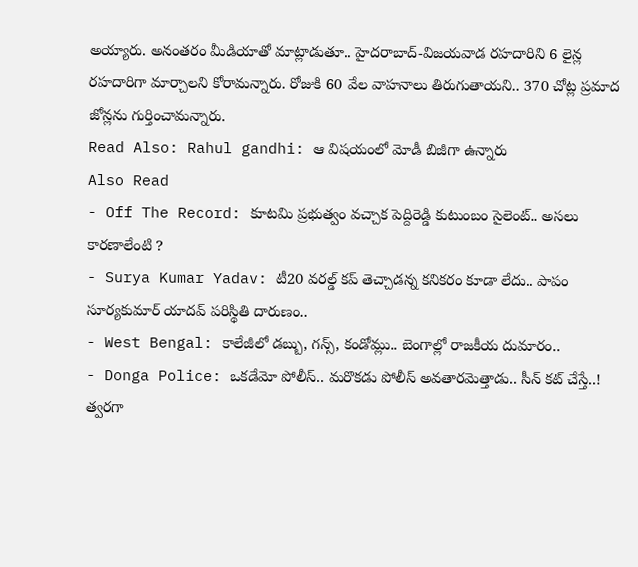అయ్యారు. అనంతరం మీడియాతో మాట్లాడుతూ.. హైదరాబాద్-విజయవాడ రహదారిని 6 లైన్ల రహదారిగా మార్చాలని కోరామన్నారు. రోజుకి 60 వేల వాహనాలు తిరుగుతాయని.. 370 చోట్ల ప్రమాద జోన్లను గుర్తించామన్నారు.
Read Also: Rahul gandhi: ఆ విషయంలో మోడీ బిజీగా ఉన్నారు
Also Read
- Off The Record: కూటమి ప్రభుత్వం వచ్చాక పెద్దిరెడ్డి కుటుంబం సైలెంట్.. అసలు కారణాలేంటి ?
- Surya Kumar Yadav: టీ20 వరల్డ్ కప్ తెచ్చాడన్న కనికరం కూడా లేదు.. పాపం సూర్యకుమార్ యాదవ్ పరిస్థితి దారుణం..
- West Bengal: కాలేజీలో డబ్బు, గన్స్, కండోమ్లు.. బెంగాల్లో రాజకీయ దుమారం..
- Donga Police: ఒకడేమో పోలీస్.. మరొకడు పోలీస్ అవతారమెత్తాడు.. సీన్ కట్ చేస్తే..!
త్వరగా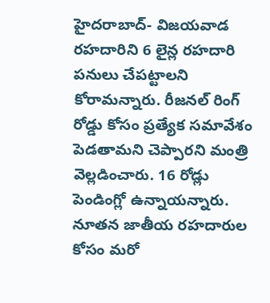హైదరాబాద్- విజయవాడ రహదారిని 6 లైన్ల రహదారి పనులు చేపట్టాలని కోరామన్నారు. రీజనల్ రింగ్ రోడ్డు కోసం ప్రత్యేక సమావేశం పెడతామని చెప్పారని మంత్రి వెల్లడించారు. 16 రోడ్లు పెండింగ్లో ఉన్నాయన్నారు. నూతన జాతీయ రహదారుల కోసం మరో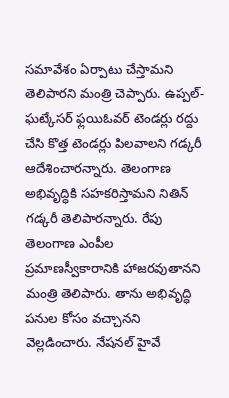సమావేశం ఏర్పాటు చేస్తామని తెలిపారని మంత్రి చెప్పారు. ఉప్పల్- ఘట్కేసర్ ఫ్లయిఓవర్ టెండర్లు రద్దు చేసి కొత్త టెండర్లు పిలవాలని గడ్కరీ ఆదేశించారన్నారు. తెలంగాణ అభివృద్ధికి సహకరిస్తామని నితిన్ గడ్కరీ తెలిపారన్నారు. రేపు తెలంగాణ ఎంపీల ప్రమాణస్వీకారానికి హాజరవుతానని మంత్రి తెలిపారు. తాను అభివృద్ధి పనుల కోసం వచ్చానని వెల్లడించారు. నేషనల్ హైవే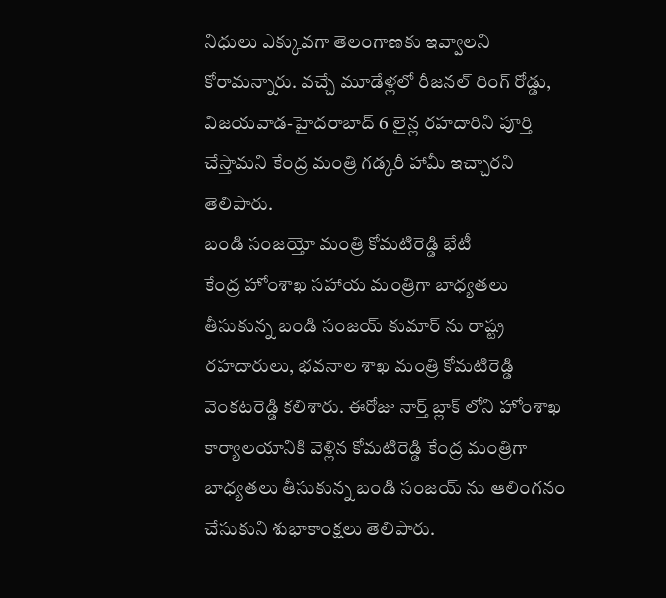నిధులు ఎక్కువగా తెలంగాణకు ఇవ్వాలని కోరామన్నారు. వచ్చే మూడేళ్లలో రీజనల్ రింగ్ రోడ్డు, విజయవాడ-హైదరాబాద్ 6 లైన్ల రహదారిని పూర్తి చేస్తామని కేంద్ర మంత్రి గడ్కరీ హామీ ఇచ్చారని తెలిపారు.
బండి సంజయ్తో మంత్రి కోమటిరెడ్డి భేటీ
కేంద్ర హోంశాఖ సహాయ మంత్రిగా బాధ్యతలు తీసుకున్న బండి సంజయ్ కుమార్ ను రాష్ట్ర రహదారులు, భవనాల శాఖ మంత్రి కోమటిరెడ్డి వెంకటరెడ్డి కలిశారు. ఈరోజు నార్త్ బ్లాక్ లోని హోంశాఖ కార్యాలయానికి వెళ్లిన కోమటిరెడ్డి కేంద్ర మంత్రిగా బాధ్యతలు తీసుకున్న బండి సంజయ్ ను ఆలింగనం చేసుకుని శుభాకాంక్షలు తెలిపారు.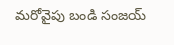మరోవైపు బండి సంజయ్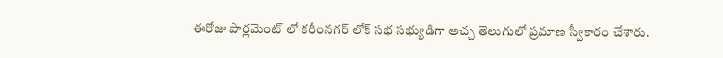ఈరోజు పార్లమెంట్ లో కరీంనగర్ లోక్ సభ సభ్యుడిగా అచ్చ తెలుగులో ప్రమాణ స్వీకారం చేశారు.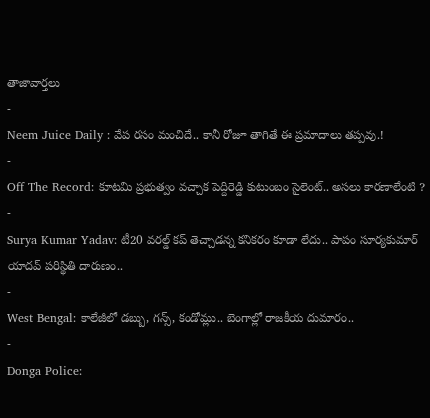తాజావార్తలు
-
Neem Juice Daily : వేప రసం మంచిదే.. కానీ రోజూ తాగితే ఈ ప్రమాదాలు తప్పవు.!
-
Off The Record: కూటమి ప్రభుత్వం వచ్చాక పెద్దిరెడ్డి కుటుంబం సైలెంట్.. అసలు కారణాలేంటి ?
-
Surya Kumar Yadav: టీ20 వరల్డ్ కప్ తెచ్చాడన్న కనికరం కూడా లేదు.. పాపం సూర్యకుమార్ యాదవ్ పరిస్థితి దారుణం..
-
West Bengal: కాలేజీలో డబ్బు, గన్స్, కండోమ్లు.. బెంగాల్లో రాజకీయ దుమారం..
-
Donga Police: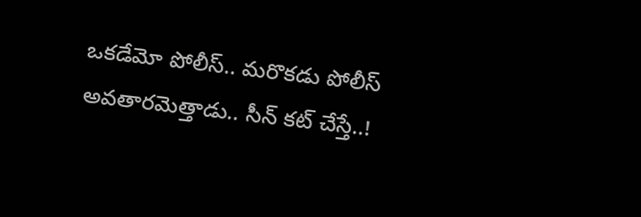ఒకడేమో పోలీస్.. మరొకడు పోలీస్ అవతారమెత్తాడు.. సీన్ కట్ చేస్తే..!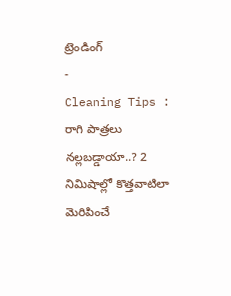ట్రెండింగ్
-
Cleaning Tips : రాగి పాత్రలు నల్లబడ్డాయా..? 2 నిమిషాల్లో కొత్తవాటిలా మెరిపించే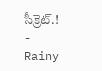సీక్రెట్.!
-
Rainy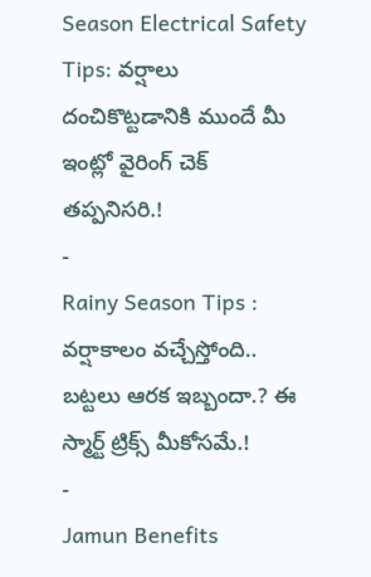Season Electrical Safety Tips: వర్షాలు దంచికొట్టడానికి ముందే మీ ఇంట్లో వైరింగ్ చెక్ తప్పనిసరి.!
-
Rainy Season Tips : వర్షాకాలం వచ్చేస్తోంది.. బట్టలు ఆరక ఇబ్బందా.? ఈ స్మార్ట్ ట్రిక్స్ మీకోసమే.!
-
Jamun Benefits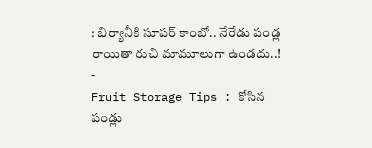: బిర్యానీకి సూపర్ కాంబో.. నేరేడు పండ్ల రాయితా రుచి మామూలుగా ఉండదు..!
-
Fruit Storage Tips : కోసిన పండ్లు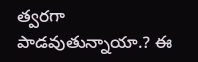త్వరగా పాడవుతున్నాయా.? ఈ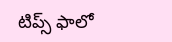టిప్స్ ఫాలో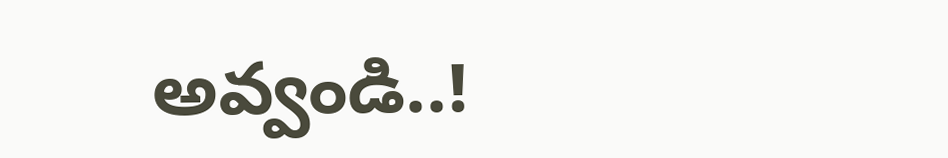అవ్వండి..!